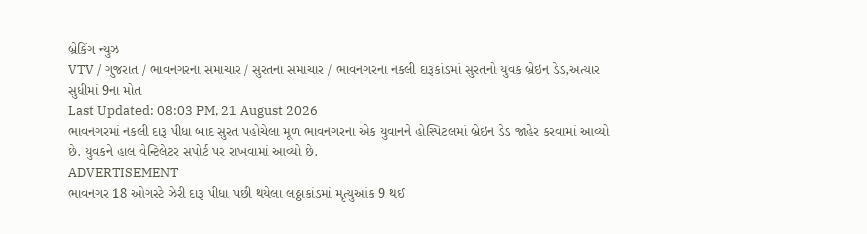બ્રેકિંગ ન્યુઝ
VTV / ગુજરાત / ભાવનગરના સમાચાર / સુરતના સમાચાર / ભાવનગરના નકલી દારૂકાંડમાં સુરતનો યુવક બ્રેઇન ડેડ,અત્યાર સુધીમાં 9ના મોત
Last Updated: 08:03 PM, 21 August 2026
ભાવનગરમાં નકલી દારૂ પીધા બાદ સુરત પહોચેલા મૂળ ભાવનગરના એક યુવાનને હોસ્પિટલમાં બ્રેઇન ડેડ જાહેર કરવામાં આવ્યો છે. યુવકને હાલ વેન્ટિલેટર સપોર્ટ પર રાખવામાં આવ્યો છે.
ADVERTISEMENT
ભાવનગર 18 ઓગસ્ટે ઝેરી દારૂ પીધા પછી થયેલા લઠ્ઠાકાંડમાં મૃત્યુઆંક 9 થઈ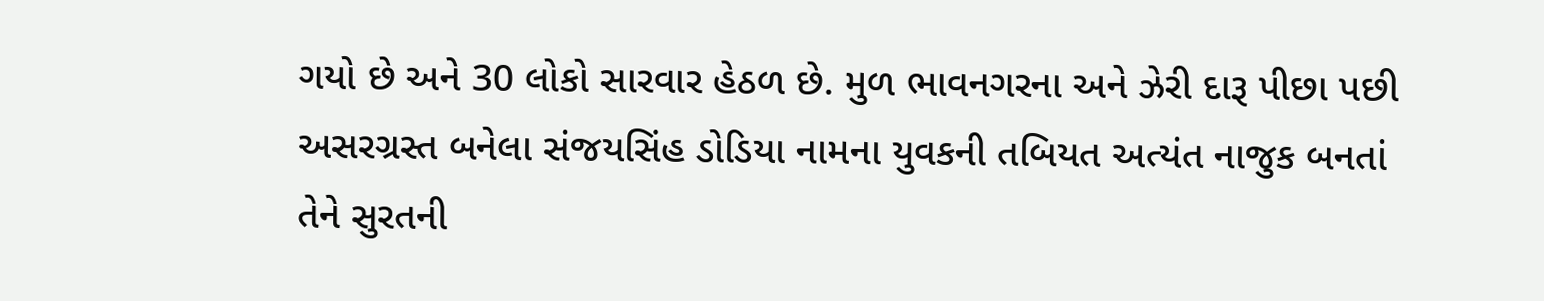ગયો છે અને 30 લોકો સારવાર હેઠળ છે. મુળ ભાવનગરના અને ઝેરી દારૂ પીછા પછી અસરગ્રસ્ત બનેલા સંજયસિંહ ડોડિયા નામના યુવકની તબિયત અત્યંત નાજુક બનતાં તેને સુરતની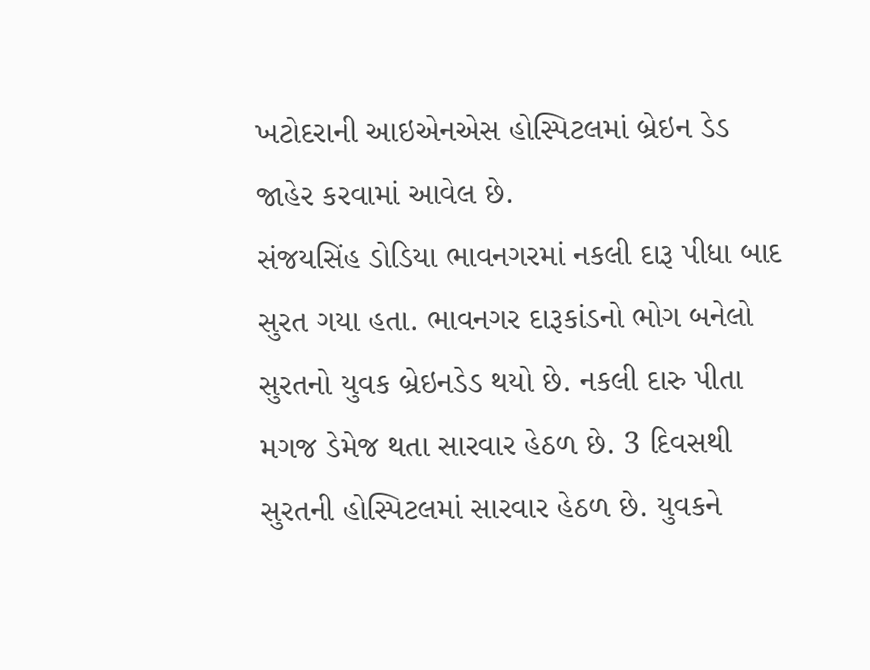ખટોદરાની આઇએનએસ હોસ્પિટલમાં બ્રેઇન ડેડ જાહેર કરવામાં આવેલ છે.
સંજયસિંહ ડોડિયા ભાવનગરમાં નકલી દારૂ પીધા બાદ સુરત ગયા હતા. ભાવનગર દારૂકાંડનો ભોગ બનેલો સુરતનો યુવક બ્રેઇનડેડ થયો છે. નકલી દારુ પીતા મગજ ડેમેજ થતા સારવાર હેઠળ છે. 3 દિવસથી સુરતની હોસ્પિટલમાં સારવાર હેઠળ છે. યુવકને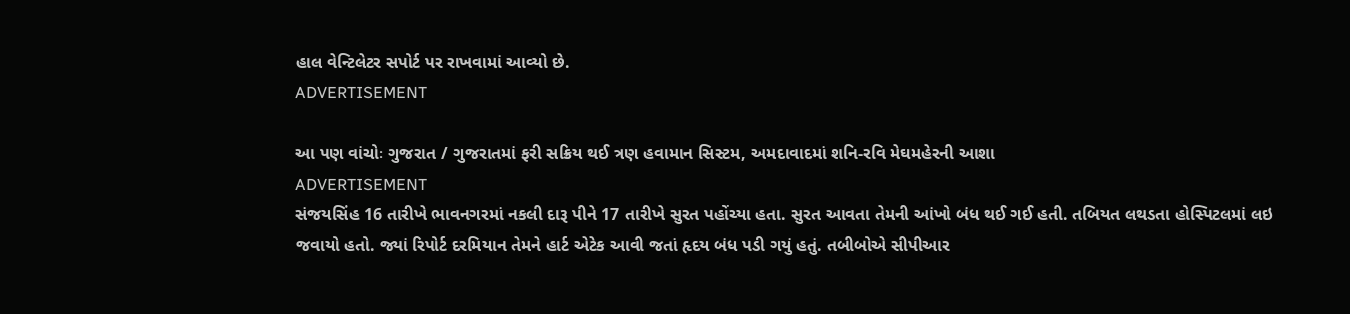હાલ વેન્ટિલેટર સપોર્ટ પર રાખવામાં આવ્યો છે.
ADVERTISEMENT

આ પણ વાંચોઃ ગુજરાત / ગુજરાતમાં ફરી સક્રિય થઈ ત્રણ હવામાન સિસ્ટમ, અમદાવાદમાં શનિ-રવિ મેઘમહેરની આશા
ADVERTISEMENT
સંજયસિંહ 16 તારીખે ભાવનગરમાં નકલી દારૂ પીને 17 તારીખે સુરત પહોંચ્યા હતા. સુરત આવતા તેમની આંખો બંધ થઈ ગઈ હતી. તબિયત લથડતા હોસ્પિટલમાં લઇ જવાયો હતો. જ્યાં રિપોર્ટ દરમિયાન તેમને હાર્ટ એટેક આવી જતાં હૃદય બંધ પડી ગયું હતું. તબીબોએ સીપીઆર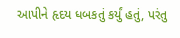આપીને હૃદય ધબકતું કર્યું હતું, પરંતુ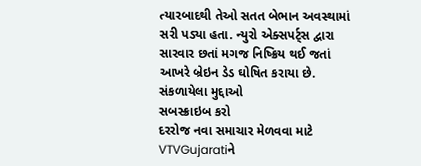ત્યારબાદથી તેઓ સતત બેભાન અવસ્થામાં સરી પડ્યા હતા. ન્યુરો એક્સપર્ટ્સ દ્વારા સારવાર છતાં મગજ નિષ્ક્રિય થઈ જતાં આખરે બ્રેઇન ડેડ ઘોષિત કરાયા છે.
સંકળાયેલા મુદ્દાઓ
સબસ્ક્રાઇબ કરો
દરરોજ નવા સમાચાર મેળવવા માટે VTVGujaratiને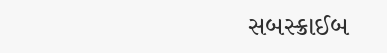સબસ્ક્રાઈબ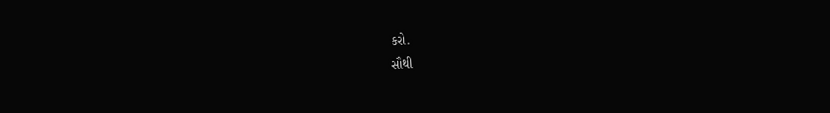કરો.
સૌથી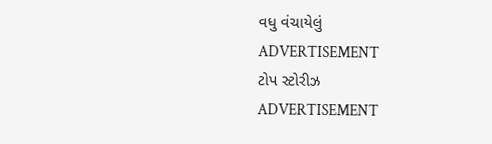વધુ વંચાયેલું
ADVERTISEMENT
ટોપ સ્ટોરીઝ
ADVERTISEMENT